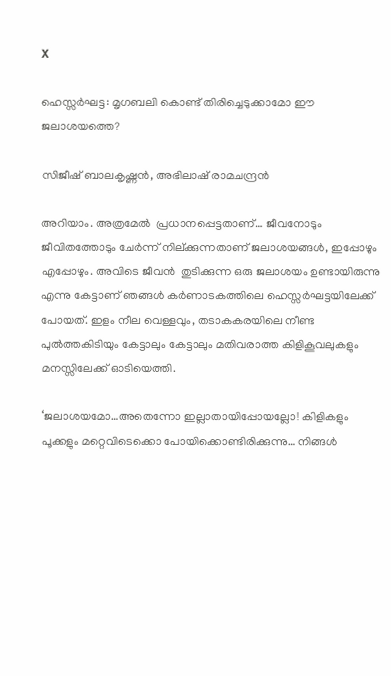X

ഹെസ്സര്‍ഘട്ട: മൃഗബലി കൊണ്ട് തിരിച്ചെടുക്കാമോ ഈ ജലാശയത്തെ?

സിജീഷ് ബാലകൃഷ്ണന്‍, അഭിലാഷ് രാമചന്ദ്രന്‍

അറിയാം. അത്രമേല്‍  പ്രധാനപ്പെട്ടതാണ്… ജീവനോടും ജീവിതത്തോടും ചേര്‍ന്ന് നില്ക്കുന്നതാണ് ജലാശയങ്ങള്‍, ഇപ്പോഴും എപ്പോഴും. അവിടെ ജീവന്‍  തുടിക്കുന്ന ഒരു ജലാശയം ഉണ്ടായിരുന്നു എന്നു കേട്ടാണ് ഞങ്ങള്‍ കര്‍ണാടകത്തിലെ ഹെസ്സര്‍ഘട്ടയിലേക്ക്  പോയത്. ഇളം നീല വെള്ളവും, തടാകകരയിലെ നീണ്ട പുല്‍ത്തകിടിയും കേട്ടാലും കേട്ടാലും മതിവരാത്ത കിളികൂവലുകളും മനസ്സിലേക്ക് ഓടിയെത്തി.

‘ജലാശയമോ…അതെന്നോ ഇല്ലാതായിപ്പോയല്ലോ! കിളികളും പൂക്കളും മറ്റെവിടെക്കൊ പോയിക്കൊണ്ടിരിക്കുന്നു… നിങ്ങള്‍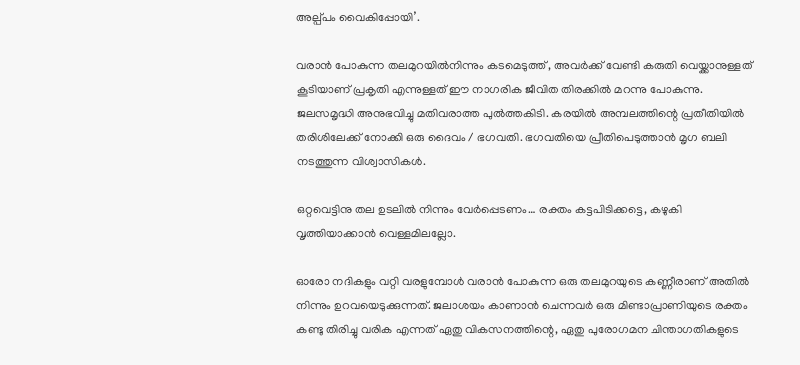അല്പ്പം വൈകിപ്പോയി’.

വരാന്‍ പോകുന്ന തലമുറയില്‍നിന്നും കടമെടുത്ത് , അവര്‍ക്ക് വേണ്ടി കരുതി വെയ്ക്കാനുള്ളത് കൂടിയാണ് പ്രകൃതി എന്നുള്ളത് ഈ നാഗരിക ജീവിത തിരക്കില്‍ മറന്നു പോകുന്നു. ജലസമൃദ്ധി അനുഭവിച്ചു മതിവരാത്ത പുല്‍ത്തകിടി. കരയില്‍ അമ്പലത്തിന്റെ പ്രതീതിയില്‍ തരിശിലേക്ക് നോക്കി ഒരു ദൈവം / ഭഗവതി. ഭഗവതിയെ പ്രീതിപെടുത്താന്‍ മൃഗ ബലി നടത്തുന്ന വിശ്വാസികള്‍.

ഒറ്റവെട്ടിനു തല ഉടലില്‍ നിന്നും വേര്‍പ്പെടണം… രക്തം കട്ടപിടിക്കട്ടെ, കഴുകി വൃത്തിയാക്കാന്‍ വെള്ളമിലല്ലോ.

ഓരോ നദികളും വറ്റി വരളുമ്പോള്‍ വരാന്‍ പോകുന്ന ഒരു തലമുറയുടെ കണ്ണീരാണ് അതില്‍ നിന്നും ഉറവയെടുക്കുന്നത്. ജലാശയം കാണാന്‍ ചെന്നവര്‍ ഒരു മിണ്ടാപ്രാണിയുടെ രക്തം കണ്ടു തിരിച്ചു വരിക എന്നത് ഏതു വികസനത്തിന്റെ, ഏതു പുരോഗമന ചിന്താഗതികളുടെ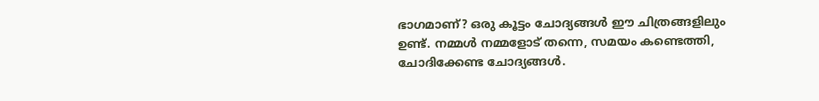ഭാഗമാണ്? ഒരു കൂട്ടം ചോദ്യങ്ങള്‍ ഈ ചിത്രങ്ങളിലും ഉണ്ട്. നമ്മള്‍ നമ്മളോട് തന്നെ, സമയം കണ്ടെത്തി, ചോദിക്കേണ്ട ചോദ്യങ്ങള്‍.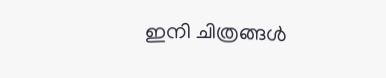ഇനി ചിത്രങ്ങള്‍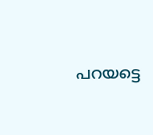പറയട്ടെ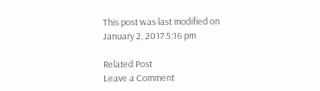This post was last modified on January 2, 2017 5:16 pm

Related Post
Leave a Comment